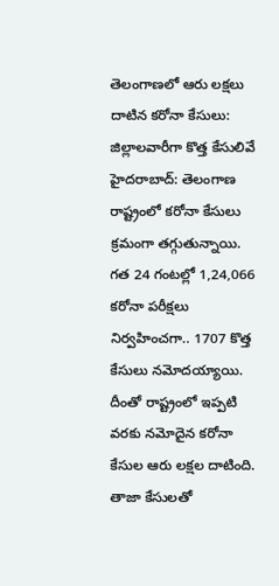తెలంగాణలో ఆరు లక్షలు దాటిన కరోనా కేసులు: జిల్లాలవారీగా కొత్త కేసులివే
హైదరాబాద్: తెలంగాణ రాష్ట్రంలో కరోనా కేసులు క్రమంగా తగ్గుతున్నాయి. గత 24 గంటల్లో 1,24,066 కరోనా పరీక్షలు నిర్వహించగా.. 1707 కొత్త కేసులు నమోదయ్యాయి. దీంతో రాష్ట్రంలో ఇప్పటి వరకు నమోదైన కరోనా కేసుల ఆరు లక్షల దాటింది. తాజా కేసులతో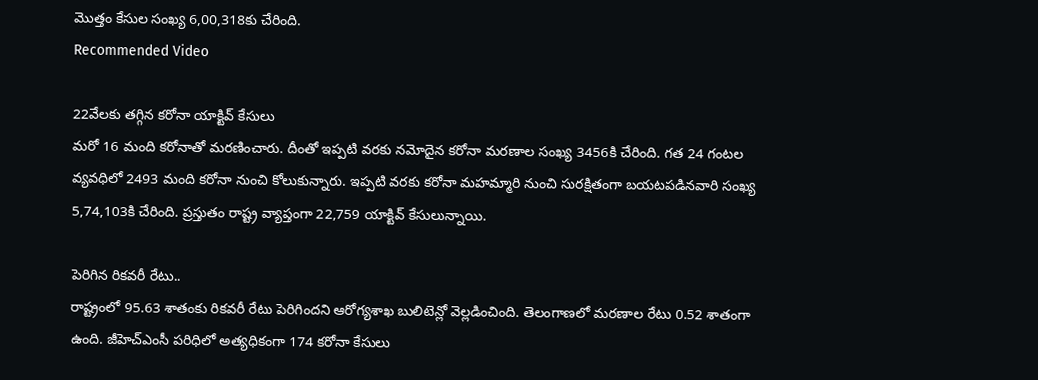మొత్తం కేసుల సంఖ్య 6,00,318కు చేరింది.
Recommended Video

22వేలకు తగ్గిన కరోనా యాక్టివ్ కేసులు
మరో 16 మంది కరోనాతో మరణించారు. దీంతో ఇప్పటి వరకు నమోదైన కరోనా మరణాల సంఖ్య 3456కి చేరింది. గత 24 గంటల వ్యవధిలో 2493 మంది కరోనా నుంచి కోలుకున్నారు. ఇప్పటి వరకు కరోనా మహమ్మారి నుంచి సురక్షితంగా బయటపడినవారి సంఖ్య 5,74,103కి చేరింది. ప్రస్తుతం రాష్ట్ర వ్యాప్తంగా 22,759 యాక్టివ్ కేసులున్నాయి.

పెరిగిన రికవరీ రేటు..
రాష్ట్రంలో 95.63 శాతంకు రికవరీ రేటు పెరిగిందని ఆరోగ్యశాఖ బులిటెన్లో వెల్లడించింది. తెలంగాణలో మరణాల రేటు 0.52 శాతంగా ఉంది. జీహెచ్ఎంసీ పరిధిలో అత్యధికంగా 174 కరోనా కేసులు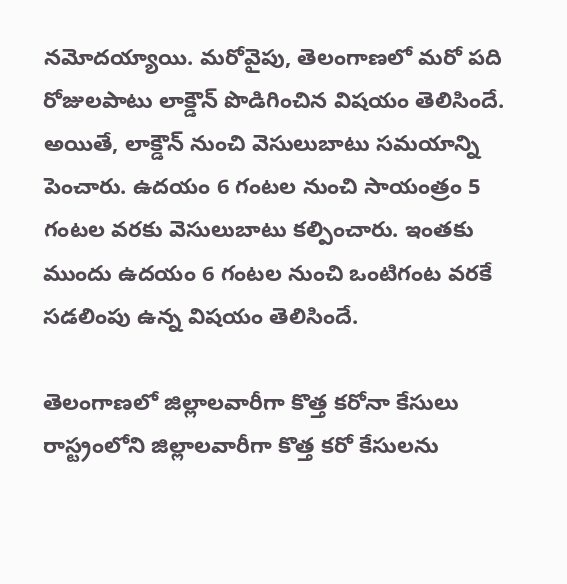నమోదయ్యాయి. మరోవైపు, తెలంగాణలో మరో పది రోజులపాటు లాక్డౌన్ పొడిగించిన విషయం తెలిసిందే. అయితే, లాక్డౌన్ నుంచి వెసులుబాటు సమయాన్ని పెంచారు. ఉదయం 6 గంటల నుంచి సాయంత్రం 5 గంటల వరకు వెసులుబాటు కల్పించారు. ఇంతకు ముందు ఉదయం 6 గంటల నుంచి ఒంటిగంట వరకే సడలింపు ఉన్న విషయం తెలిసిందే.

తెలంగాణలో జిల్లాలవారీగా కొత్త కరోనా కేసులు
రాస్ట్రంలోని జిల్లాలవారీగా కొత్త కరో కేసులను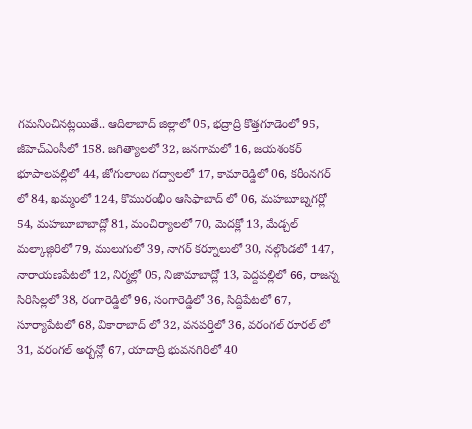గమనించినట్లయితే.. ఆదిలాబాద్ జిల్లాలో 05, భద్రాద్రి కొత్తగూడెంలో 95, జీహెచ్ఎంసీలో 158. జగిత్యాలలో 32, జనగామలో 16, జయశంకర్ భూపాలపల్లిలో 44, జోగులాంబ గద్వాలలో 17, కామారెడ్డిలో 06, కరీంనగర్ లో 84, ఖమ్మంలో 124, కొమురంభీం ఆసిఫాబాద్ లో 06, మహబూబ్నగర్లో 54, మహబూబాబాద్లో 81, మంచిర్యాలలో 70, మెదక్లో 13, మేడ్చల్ మల్కాజ్గిరిలో 79, ములుగులో 39, నాగర్ కర్నూలులో 30, నల్గొండలో 147, నారాయణపేటలో 12, నిర్మల్లో 05, నిజామాబాద్లో 13, పెద్దపల్లిలో 66, రాజన్న సిరిసిల్లలో 38, రంగారెడ్డిలో 96, సంగారెడ్డిలో 36, సిద్దిపేటలో 67, సూర్యాపేటలో 68, వికారాబాద్ లో 32, వనపర్తిలో 36, వరంగల్ రూరల్ లో 31, వరంగల్ అర్బన్లో 67, యాదాద్రి భువనగిరిలో 40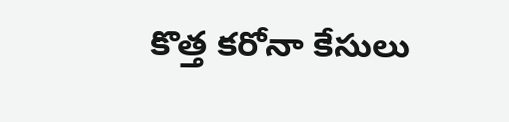కొత్త కరోనా కేసులు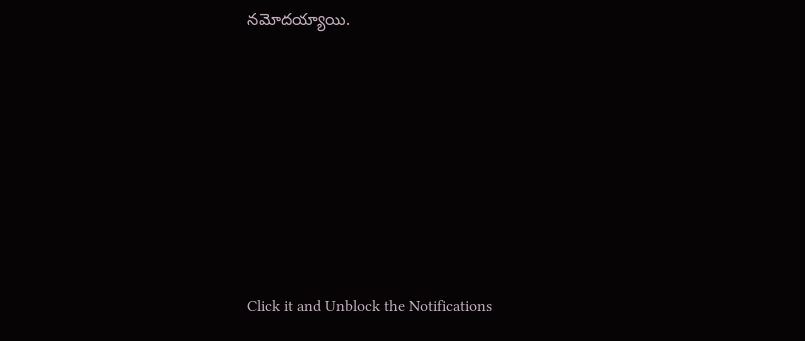నమోదయ్యాయి.












Click it and Unblock the Notifications